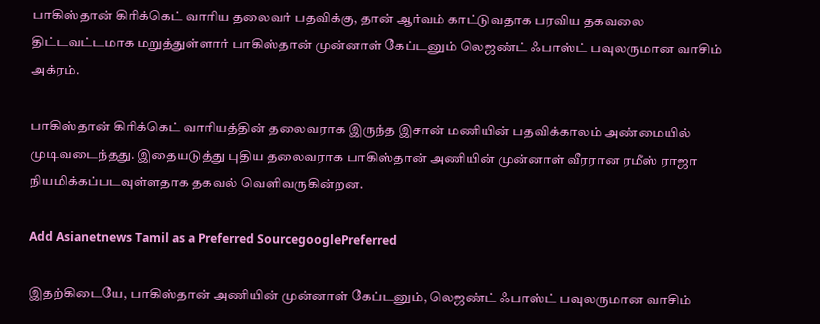பாகிஸ்தான் கிரிக்கெட் வாரிய தலைவர் பதவிக்கு, தான் ஆர்வம் காட்டுவதாக பரவிய தகவலை திட்டவட்டமாக மறுத்துள்ளார் பாகிஸ்தான் முன்னாள் கேப்டனும் லெஜண்ட் ஃபாஸ்ட் பவுலருமான வாசிம் அக்ரம்.

பாகிஸ்தான் கிரிக்கெட் வாரியத்தின் தலைவராக இருந்த இசான் மணியின் பதவிக்காலம் அண்மையில் முடிவடைந்தது. இதையடுத்து புதிய தலைவராக பாகிஸ்தான் அணியின் முன்னாள் வீரரான ரமீஸ் ராஜா நியமிக்கப்படவுள்ளதாக தகவல் வெளிவருகின்றன.

Add Asianetnews Tamil as a Preferred SourcegooglePreferred

இதற்கிடையே, பாகிஸ்தான் அணியின் முன்னாள் கேப்டனும், லெஜண்ட் ஃபாஸ்ட் பவுலருமான வாசிம்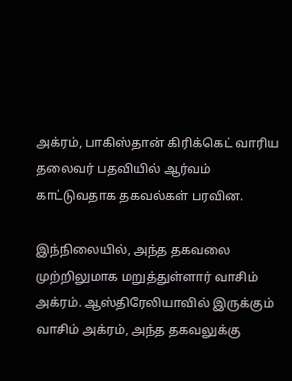அக்ரம், பாகிஸ்தான் கிரிக்கெட் வாரிய தலைவர் பதவியில் ஆர்வம் காட்டுவதாக தகவல்கள் பரவின.

இந்நிலையில், அந்த தகவலை முற்றிலுமாக மறுத்துள்ளார் வாசிம் அக்ரம். ஆஸ்திரேலியாவில் இருக்கும் வாசிம் அக்ரம், அந்த தகவலுக்கு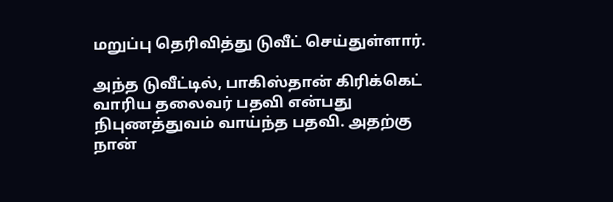மறுப்பு தெரிவித்து டுவீட் செய்துள்ளார்.

அந்த டுவீட்டில், பாகிஸ்தான் கிரிக்கெட் வாரிய தலைவர் பதவி என்பது நிபுணத்துவம் வாய்ந்த பதவி. அதற்கு நான்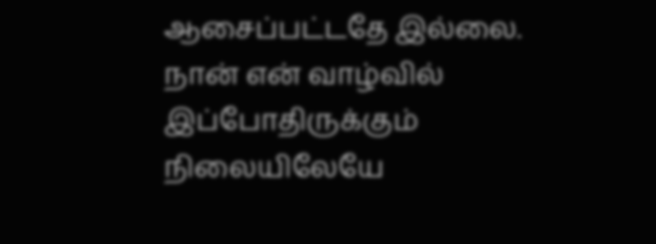ஆசைப்பட்டதே இல்லை. நான் என் வாழ்வில் இப்போதிருக்கும் நிலையிலேயே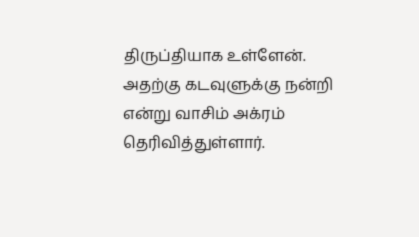திருப்தியாக உள்ளேன். அதற்கு கடவுளுக்கு நன்றி என்று வாசிம் அக்ரம் தெரிவித்துள்ளார்.